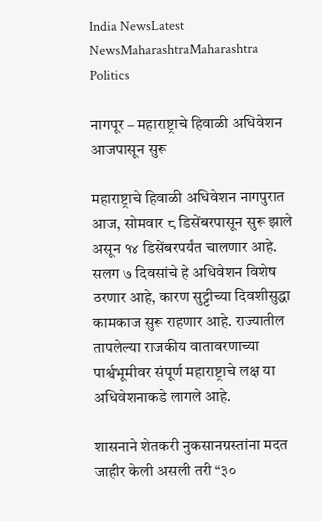India NewsLatest NewsMaharashtraMaharashtra Politics

नागपूर – महाराष्ट्राचे हिवाळी अधिवेशन आजपासून सुरू

महाराष्ट्राचे हिवाळी अधिवेशन नागपुरात आज, सोमवार ८ डिसेंबरपासून सुरू झाले असून १४ डिसेंबरपर्यंत चालणार आहे. सलग ७ दिवसांचे हे अधिवेशन विशेष ठरणार आहे, कारण सुट्टीच्या दिवशीसुद्धा कामकाज सुरू राहणार आहे. राज्यातील तापलेल्या राजकीय वातावरणाच्या पार्श्वभूमीवर संपूर्ण महाराष्ट्राचे लक्ष या अधिवेशनाकडे लागले आहे.

शासनाने शेतकरी नुकसानग्रस्तांना मदत जाहीर केली असली तरी “३०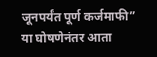जूनपर्यंत पूर्ण कर्जमाफी” या घोषणेनंतर आता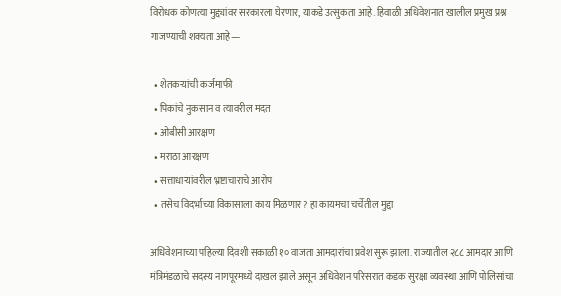विरोधक कोणत्या मुद्द्यांवर सरकारला घेरणार, याकडे उत्सुकता आहे. हिवाळी अधिवेशनात खालील प्रमुख प्रश्न गाजण्याची शक्यता आहे—

  • शेतकऱ्यांची कर्जमाफी
  • पिकांचे नुकसान व त्यावरील मदत
  • ओबीसी आरक्षण
  • मराठा आरक्षण
  • सत्ताधाऱ्यांवरील भ्रष्टाचाराचे आरोप
  • तसेच विदर्भाच्या विकासाला काय मिळणार? हा कायमचा चर्चेतील मुद्दा

अधिवेशनाच्या पहिल्या दिवशी सकाळी १० वाजता आमदारांचा प्रवेश सुरू झाला. राज्यातील २८८ आमदार आणि मंत्रिमंडळाचे सदस्य नागपूरमध्ये दाखल झाले असून अधिवेशन परिसरात कडक सुरक्षा व्यवस्था आणि पोलिसांचा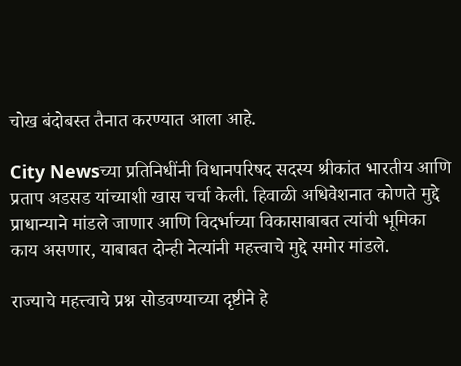चोख बंदोबस्त तैनात करण्यात आला आहे.

City Newsच्या प्रतिनिधींनी विधानपरिषद सदस्य श्रीकांत भारतीय आणि प्रताप अडसड यांच्याशी खास चर्चा केली. हिवाळी अधिवेशनात कोणते मुद्दे प्राधान्याने मांडले जाणार आणि विदर्भाच्या विकासाबाबत त्यांची भूमिका काय असणार, याबाबत दोन्ही नेत्यांनी महत्त्वाचे मुद्दे समोर मांडले.

राज्याचे महत्त्वाचे प्रश्न सोडवण्याच्या दृष्टीने हे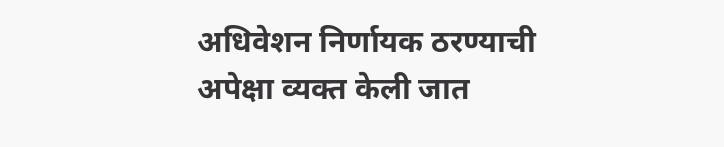अधिवेशन निर्णायक ठरण्याची अपेक्षा व्यक्त केली जात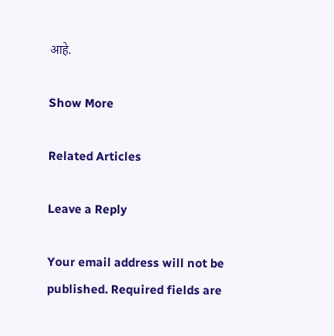आहे.

Show More

Related Articles

Leave a Reply

Your email address will not be published. Required fields are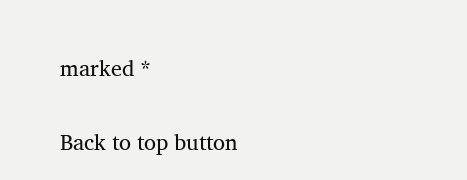marked *

Back to top button